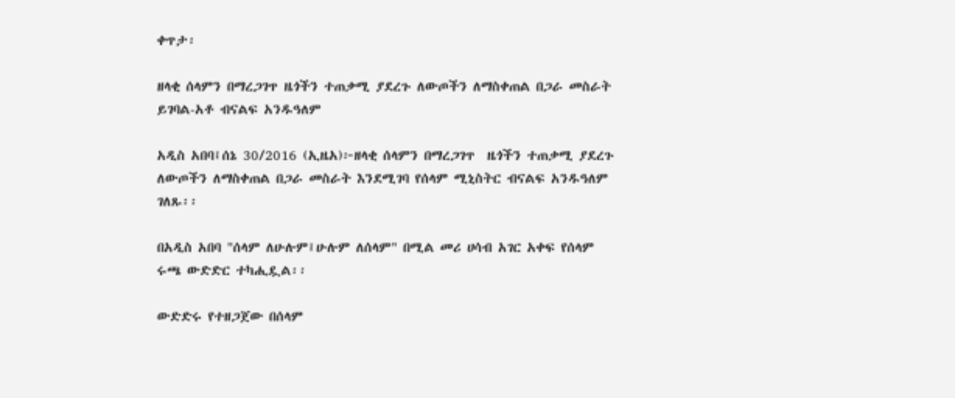ቀጥታ፡

ዘላቂ ሰላምን በማረጋገጥ ዜጎችን ተጠቃሚ ያደረጉ ለውጦችን ለማስቀጠል በጋራ መስራት ይገባል-አቶ ብናልፍ አንዱዓለም

አዲስ አበባ፤ሰኔ 30/2016 (ኢዜአ)፦ዘላቂ ሰላምን በማረጋገጥ  ዜጎችን ተጠቃሚ ያደረጉ ለውጦችን ለማስቀጠል በጋራ መስራት እንደሚገባ የሰላም ሚኒስትር ብናልፍ አንዱዓለም ገለጹ፡፡

በአዲስ አበባ "ሰላም ለሁሉም፤ሁሉም ለሰላም" በሚል መሪ ሀሳብ አገር አቀፍ የሰላም ሩጫ ውድድር ተካሒዷል፡፡

ውድድሩ የተዘጋጀው በሰላም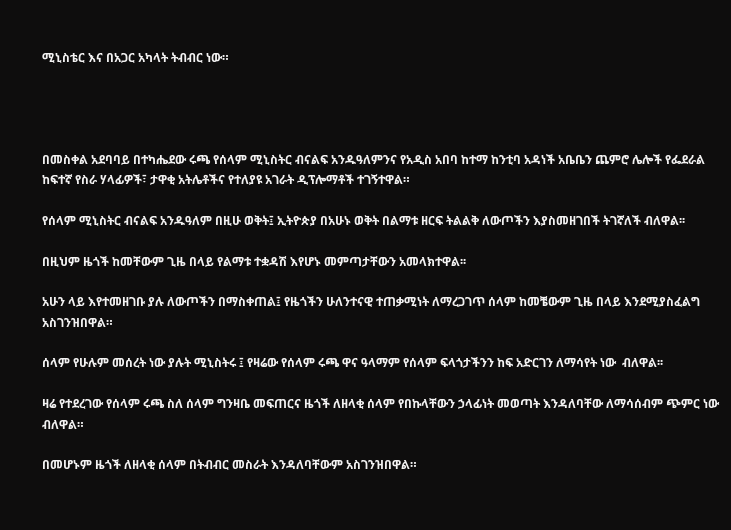ሚኒስቴር እና በአጋር አካላት ትብብር ነው።




በመስቀል አደባባይ በተካሔደው ሩጫ የሰላም ሚኒስትር ብናልፍ አንዱዓለምንና የአዲስ አበባ ከተማ ከንቲባ አዳነች አቤቤን ጨምሮ ሌሎች የፌደራል ከፍተኛ የስራ ሃላፊዎች፣ ታዋቂ አትሌቶችና የተለያዩ አገራት ዲፕሎማቶች ተገኝተዋል።

የሰላም ሚኒስትር ብናልፍ አንዱዓለም በዚሁ ወቅት፤ ኢትዮጵያ በአሁኑ ወቅት በልማቱ ዘርፍ ትልልቅ ለውጦችን እያስመዘገበች ትገኛለች ብለዋል፡፡

በዚህም ዜጎች ከመቸውም ጊዜ በላይ የልማቱ ተቋዳሽ እየሆኑ መምጣታቸውን አመላክተዋል፡፡

አሁን ላይ እየተመዘገቡ ያሉ ለውጦችን በማስቀጠል፤ የዜጎችን ሁለንተናዊ ተጠቃሚነት ለማረጋገጥ ሰላም ከመቼውም ጊዜ በላይ እንደሚያስፈልግ አስገንዝበዋል።

ሰላም የሁሉም መሰረት ነው ያሉት ሚኒስትሩ ፤ የዛሬው የሰላም ሩጫ ዋና ዓላማም የሰላም ፍላጎታችንን ከፍ አድርገን ለማሳየት ነው  ብለዋል፡፡

ዛሬ የተደረገው የሰላም ሩጫ ስለ ሰላም ግንዛቤ መፍጠርና ዜጎች ለዘላቂ ሰላም የበኩላቸውን ኃላፊነት መወጣት እንዳለባቸው ለማሳሰብም ጭምር ነው ብለዋል።

በመሆኑም ዜጎች ለዘላቂ ሰላም በትብብር መስራት እንዳለባቸውም አስገንዝበዋል።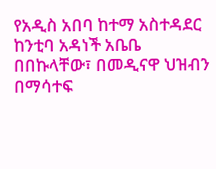የአዲስ አበባ ከተማ አስተዳደር ከንቲባ አዳነች አቤቤ በበኩላቸው፣ በመዲናዋ ህዝብን በማሳተፍ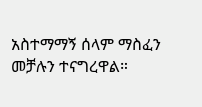አስተማማኝ ሰላም ማስፈን መቻሉን ተናግረዋል።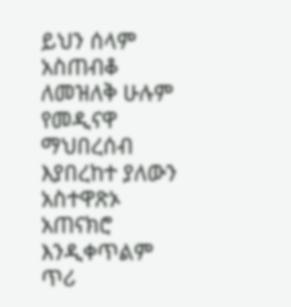ይህን ሰላም አስጠብቆ ለመዝለቅ ሁሉም የመዲናዋ ማህበረሰብ እያበረከተ ያለውን አስተዋጽኦ አጠናክሮ እንዲቀጥልም ጥሪ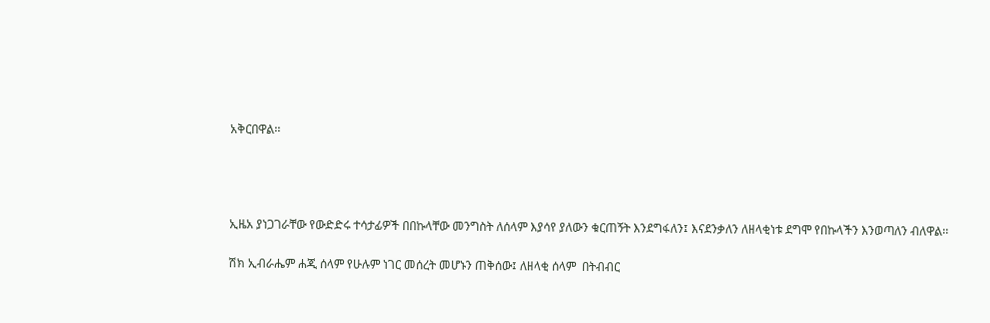አቅርበዋል፡፡




ኢዜአ ያነጋገራቸው የውድድሩ ተሳታፊዎች በበኩላቸው መንግስት ለሰላም እያሳየ ያለውን ቁርጠኝት እንደግፋለን፤ እናደንቃለን ለዘላቂነቱ ደግሞ የበኩላችን እንወጣለን ብለዋል፡፡

ሽክ ኢብራሔም ሐጂ ሰላም የሁሉም ነገር መሰረት መሆኑን ጠቅሰው፤ ለዘላቂ ሰላም  በትብብር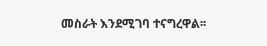መስራት እንደሚገባ ተናግረዋል፡፡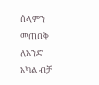ሰላምን መጠበቅ ለአንድ አካል ብቻ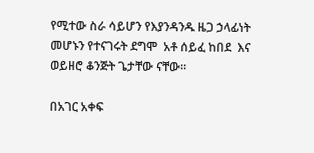የሚተው ስራ ሳይሆን የእያንዳንዱ ዜጋ ኃላፊነት መሆኑን የተናገሩት ደግሞ  አቶ ሰይፈ ከበደ  እና ወይዘሮ ቆንጅት ጌታቸው ናቸው፡፡

በአገር አቀፍ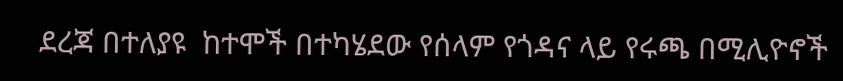ደረጃ በተለያዩ  ከተሞች በተካሄደው የሰላም የጎዳና ላይ የሩጫ በሚሊዮኖች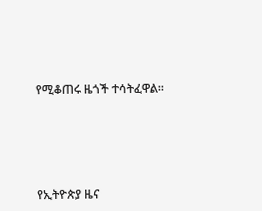የሚቆጠሩ ዜጎች ተሳትፈዋል።







የኢትዮጵያ ዜና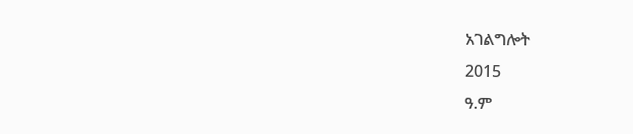አገልግሎት
2015
ዓ.ም